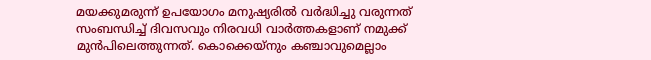മയക്കുമരുന്ന് ഉപയോഗം മനുഷ്യരിൽ വർദ്ധിച്ചു വരുന്നത് സംബന്ധിച്ച് ദിവസവും നിരവധി വാർത്തകളാണ് നമുക്ക് മുൻപിലെത്തുന്നത്. കൊക്കെയ്നും കഞ്ചാവുമെല്ലാം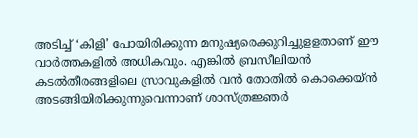അടിച്ച് ‘കിളി’ പോയിരിക്കുന്ന മനുഷ്യരെക്കുറിച്ചുളളതാണ് ഈ വാർത്തകളിൽ അധികവും. എങ്കിൽ ബ്രസീലിയൻ കടൽതീരങ്ങളിലെ സ്രാവുകളിൽ വൻ തോതിൽ കൊക്കെയ്ൻ അടങ്ങിയിരിക്കുന്നുവെന്നാണ് ശാസ്ത്രജ്ഞർ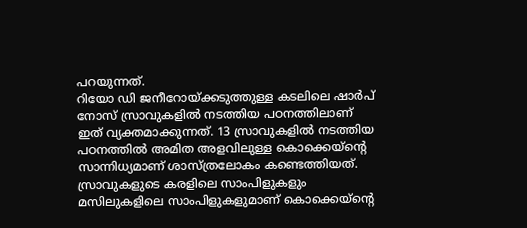പറയുന്നത്.
റിയോ ഡി ജനീറോയ്ക്കടുത്തുള്ള കടലിലെ ഷാർപ് നോസ് സ്രാവുകളിൽ നടത്തിയ പഠനത്തിലാണ് ഇത് വ്യക്തമാക്കുന്നത്. 13 സ്രാവുകളിൽ നടത്തിയ പഠനത്തിൽ അമിത അളവിലുള്ള കൊക്കെയ്ന്റെ സാന്നിധ്യമാണ് ശാസ്ത്രലോകം കണ്ടെത്തിയത്. സ്രാവുകളുടെ കരളിലെ സാംപിളുകളും മസിലുകളിലെ സാംപിളുകളുമാണ് കൊക്കെയ്ന്റെ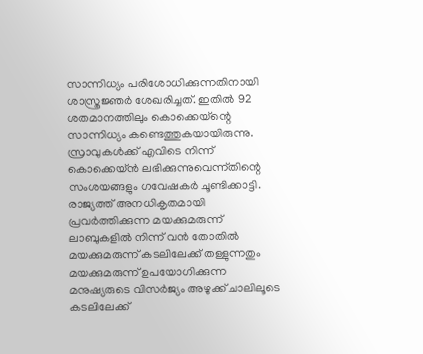സാന്നിധ്യം പരിശോധിക്കുന്നതിനായി ശാസ്ത്രജ്ഞർ ശേഖരിച്ചത്. ഇതിൽ 92 ശതമാനത്തിലും കൊക്കെയ്ന്റെ സാന്നിധ്യം കണ്ടെത്തുകയായിരുന്നു.
സ്രാവുകൾക്ക് എവിടെ നിന്ന് കൊക്കെയ്ൻ ലഭിക്കുന്നുവെന്ന്തിന്റെ സംശയങ്ങളും ഗവേഷകർ ചൂണ്ടിക്കാട്ടി. രാജ്യത്ത് അനധികൃതമായി പ്രവർത്തിക്കുന്ന മയക്കുമരുന്ന് ലാബുകളിൽ നിന്ന് വൻ തോതിൽ മയക്കുമരുന്ന് കടലിലേക്ക് തള്ളുന്നതും മയക്കുമരുന്ന് ഉപയോഗിക്കുന്ന മനുഷ്യരുടെ വിസർജ്യം അഴുക്ക് ചാലിലൂടെ കടലിലേക്ക്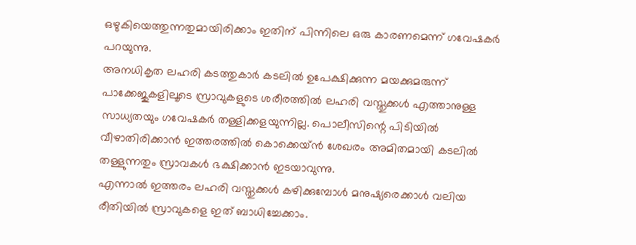ഒഴുകിയെത്തുന്നതുമായിരിക്കാം ഇതിന് പിന്നിലെ ഒരു കാരണമെന്ന് ഗവേഷകർ പറയുന്നു.
അനധികൃത ലഹരി കടത്തുകാർ കടലിൽ ഉപേക്ഷിക്കുന്ന മയക്കുമരുന്ന് പാക്കേജുകളിലൂടെ സ്രാവുകളുടെ ശരീരത്തിൽ ലഹരി വസ്തുക്കൾ എത്താനുള്ള സാധ്യതയും ഗവേഷകർ തള്ളിക്കളയുന്നില്ല. പൊലീസിന്റെ പിടിയിൽ വീഴാതിരിക്കാൻ ഇത്തരത്തിൽ കൊക്കെയ്ൻ ശേഖരം അമിതമായി കടലിൽ തള്ളുന്നതും സ്രാവകൾ ഭക്ഷിക്കാൻ ഇടയാവുന്നു.
എന്നാൽ ഇത്തരം ലഹരി വസ്തുക്കൾ കഴിക്കുമ്പോൾ മനുഷ്യരെക്കാൾ വലിയ രീതിയിൽ സ്രാവുകളെ ഇത് ബാധിച്ചേക്കാം.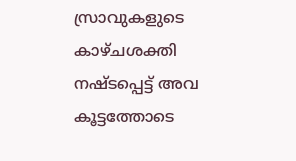സ്രാവുകളുടെ കാഴ്ചശക്തി നഷ്ടപ്പെട്ട് അവ കൂട്ടത്തോടെ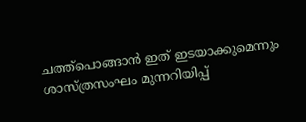ചത്ത്പൊങ്ങാൻ ഇത് ഇടയാക്കുമെന്നും ശാസ്ത്രസംഘം മുന്നറിയിപ്പ്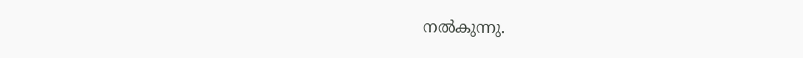നൽകുന്നു.